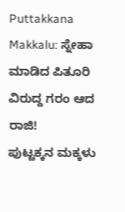Puttakkana Makkalu: ಸ್ನೇಹಾ ಮಾಡಿದ ಪಿತೂರಿ ವಿರುದ್ದ ಗರಂ ಆದ ರಾಜಿ!
ಪುಟ್ಟಕ್ಕನ ಮಕ್ಕಳು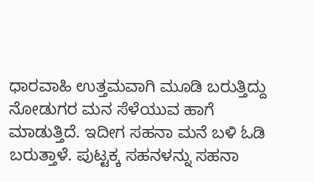ಧಾರವಾಹಿ ಉತ್ತಮವಾಗಿ ಮೂಡಿ ಬರುತ್ತಿದ್ದು ನೋಡುಗರ ಮನ ಸೆಳೆಯುವ ಹಾಗೆ ಮಾಡುತ್ತಿದೆ. ಇದೀಗ ಸಹನಾ ಮನೆ ಬಳಿ ಓಡಿ ಬರುತ್ತಾಳೆ. ಪುಟ್ಟಕ್ಕ ಸಹನಳನ್ನು ಸಹನಾ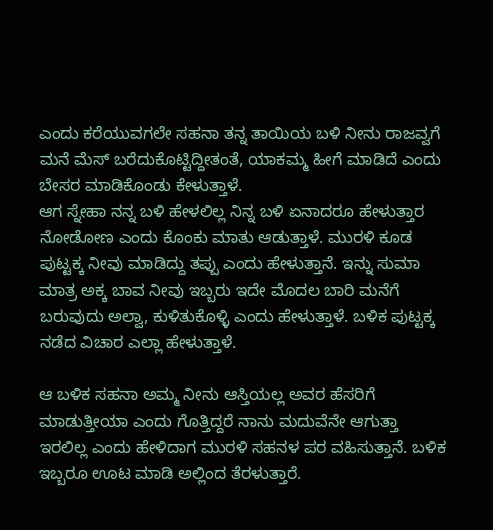ಎಂದು ಕರೆಯುವಗಲೇ ಸಹನಾ ತನ್ನ ತಾಯಿಯ ಬಳಿ ನೀನು ರಾಜವ್ವಗೆ ಮನೆ ಮೆಸ್ ಬರೆದುಕೊಟ್ಟಿದ್ದೀತಂತೆ, ಯಾಕಮ್ಮ ಹೀಗೆ ಮಾಡಿದೆ ಎಂದು ಬೇಸರ ಮಾಡಿಕೊಂಡು ಕೇಳುತ್ತಾಳೆ.
ಆಗ ಸ್ನೇಹಾ ನನ್ನ ಬಳಿ ಹೇಳಲಿಲ್ಲ ನಿನ್ನ ಬಳಿ ಏನಾದರೂ ಹೇಳುತ್ತಾರ ನೋಡೋಣ ಎಂದು ಕೊಂಕು ಮಾತು ಆಡುತ್ತಾಳೆ. ಮುರಳಿ ಕೂಡ ಪುಟ್ಟಕ್ಕ ನೀವು ಮಾಡಿದ್ದು ತಪ್ಪು ಎಂದು ಹೇಳುತ್ತಾನೆ. ಇನ್ನು ಸುಮಾ ಮಾತ್ರ ಅಕ್ಕ ಬಾವ ನೀವು ಇಬ್ಬರು ಇದೇ ಮೊದಲ ಬಾರಿ ಮನೆಗೆ ಬರುವುದು ಅಲ್ವಾ, ಕುಳಿತುಕೊಳ್ಳಿ ಎಂದು ಹೇಳುತ್ತಾಳೆ. ಬಳಿಕ ಪುಟ್ಟಕ್ಕ ನಡೆದ ವಿಚಾರ ಎಲ್ಲಾ ಹೇಳುತ್ತಾಳೆ.

ಆ ಬಳಿಕ ಸಹನಾ ಅಮ್ಮ ನೀನು ಆಸ್ತಿಯಲ್ಲ ಅವರ ಹೆಸರಿಗೆ ಮಾಡುತ್ತೀಯಾ ಎಂದು ಗೊತ್ತಿದ್ದರೆ ನಾನು ಮದುವೆನೇ ಆಗುತ್ತಾ ಇರಲಿಲ್ಲ ಎಂದು ಹೇಳಿದಾಗ ಮುರಳಿ ಸಹನಳ ಪರ ವಹಿಸುತ್ತಾನೆ. ಬಳಿಕ ಇಬ್ಬರೂ ಊಟ ಮಾಡಿ ಅಲ್ಲಿಂದ ತೆರಳುತ್ತಾರೆ.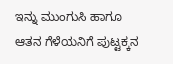ಇನ್ನು ಮುಂಗುಸಿ ಹಾಗೂ ಆತನ ಗೆಳೆಯನಿಗೆ ಪುಟ್ಟಕ್ಕನ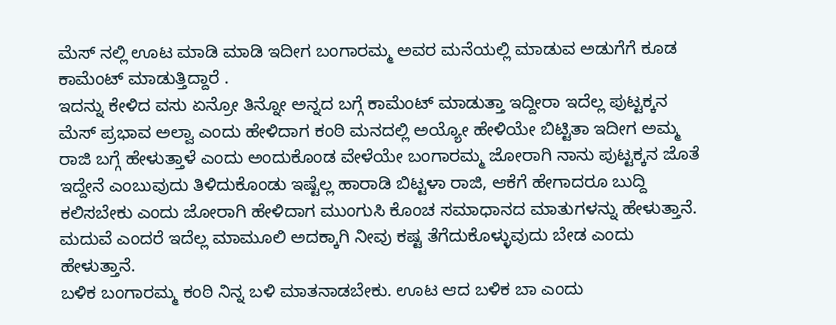ಮೆಸ್ ನಲ್ಲಿ ಊಟ ಮಾಡಿ ಮಾಡಿ ಇದೀಗ ಬಂಗಾರಮ್ಮ ಅವರ ಮನೆಯಲ್ಲಿ ಮಾಡುವ ಅಡುಗೆಗೆ ಕೂಡ ಕಾಮೆಂಟ್ ಮಾಡುತ್ತಿದ್ದಾರೆ .
ಇದನ್ನು ಕೇಳಿದ ವಸು ಏನ್ರೋ ತಿನ್ನೋ ಅನ್ನದ ಬಗ್ಗೆ ಕಾಮೆಂಟ್ ಮಾಡುತ್ತಾ ಇದ್ದೀರಾ ಇದೆಲ್ಲ ಪುಟ್ಟಕ್ಕನ ಮೆಸ್ ಪ್ರಭಾವ ಅಲ್ವಾ ಎಂದು ಹೇಳಿದಾಗ ಕಂಠಿ ಮನದಲ್ಲಿ ಅಯ್ಯೋ ಹೇಳಿಯೇ ಬಿಟ್ಟಿತಾ ಇದೀಗ ಅಮ್ಮ ರಾಜಿ ಬಗ್ಗೆ ಹೇಳುತ್ತಾಳೆ ಎಂದು ಅಂದುಕೊಂಡ ವೇಳೆಯೇ ಬಂಗಾರಮ್ಮ ಜೋರಾಗಿ ನಾನು ಪುಟ್ಟಕ್ಕನ ಜೊತೆ ಇದ್ದೇನೆ ಎಂಬುವುದು ತಿಳಿದುಕೊಂಡು ಇಷ್ಟೆಲ್ಲ ಹಾರಾಡಿ ಬಿಟ್ಟಳಾ ರಾಜಿ, ಆಕೆಗೆ ಹೇಗಾದರೂ ಬುದ್ದಿ ಕಲಿಸಬೇಕು ಎಂದು ಜೋರಾಗಿ ಹೇಳಿದಾಗ ಮುಂಗುಸಿ ಕೊಂಚ ಸಮಾಧಾನದ ಮಾತುಗಳನ್ನು ಹೇಳುತ್ತಾನೆ. ಮದುವೆ ಎಂದರೆ ಇದೆಲ್ಲ ಮಾಮೂಲಿ ಅದಕ್ಕಾಗಿ ನೀವು ಕಷ್ಟ ತೆಗೆದುಕೊಳ್ಳುವುದು ಬೇಡ ಎಂದು ಹೇಳುತ್ತಾನೆ.
ಬಳಿಕ ಬಂಗಾರಮ್ಮ ಕಂಠಿ ನಿನ್ನ ಬಳಿ ಮಾತನಾಡಬೇಕು. ಊಟ ಆದ ಬಳಿಕ ಬಾ ಎಂದು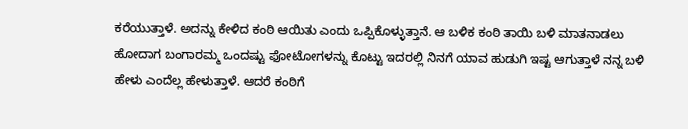ಕರೆಯುತ್ತಾಳೆ. ಅದನ್ನು ಕೇಳಿದ ಕಂಠಿ ಆಯಿತು ಎಂದು ಒಪ್ಪಿಕೊಳ್ಳುತ್ತಾನೆ. ಆ ಬಳಿಕ ಕಂಠಿ ತಾಯಿ ಬಳಿ ಮಾತನಾಡಲು ಹೋದಾಗ ಬಂಗಾರಮ್ಮ ಒಂದಷ್ಟು ಫೋಟೋಗಳನ್ನು ಕೊಟ್ಟು ಇದರಲ್ಲಿ ನಿನಗೆ ಯಾವ ಹುಡುಗಿ ಇಷ್ಟ ಆಗುತ್ತಾಳೆ ನನ್ನ ಬಳಿ ಹೇಳು ಎಂದೆಲ್ಲ ಹೇಳುತ್ತಾಳೆ. ಆದರೆ ಕಂಠಿಗೆ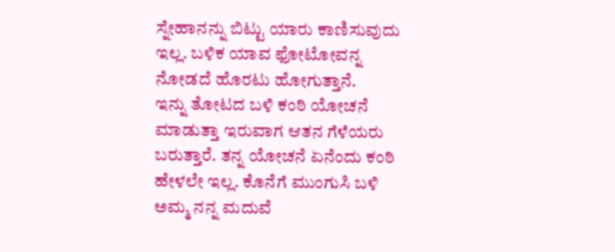ಸ್ನೇಹಾನನ್ನು ಬಿಟ್ಟು ಯಾರು ಕಾಣಿಸುವುದು ಇಲ್ಲ. ಬಳಿಕ ಯಾವ ಫೋಟೋವನ್ನ ನೋಡದೆ ಹೊರಟು ಹೋಗುತ್ತಾನೆ.
ಇನ್ನು ತೋಟದ ಬಳಿ ಕಂಠಿ ಯೋಚನೆ ಮಾಡುತ್ತಾ ಇರುವಾಗ ಆತನ ಗೆಳೆಯರು ಬರುತ್ತಾರೆ. ತನ್ನ ಯೋಚನೆ ಏನೆಂದು ಕಂಠಿ ಹೇಳಲೇ ಇಲ್ಲ. ಕೊನೆಗೆ ಮುಂಗುಸಿ ಬಳಿ ಅಮ್ಮ ನನ್ನ ಮದುವೆ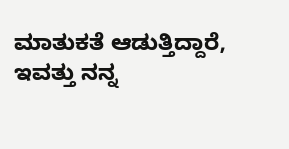ಮಾತುಕತೆ ಆಡುತ್ತಿದ್ದಾರೆ, ಇವತ್ತು ನನ್ನ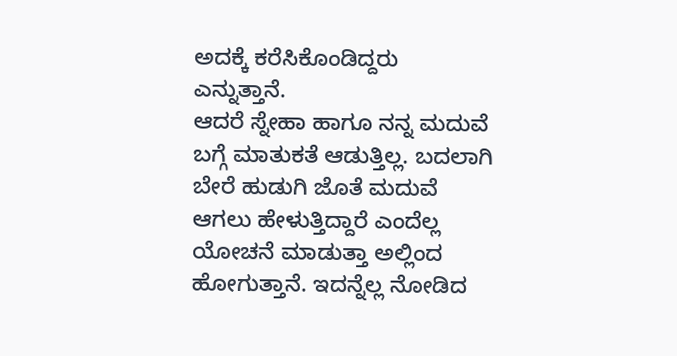ಅದಕ್ಕೆ ಕರೆಸಿಕೊಂಡಿದ್ದರು ಎನ್ನುತ್ತಾನೆ.
ಆದರೆ ಸ್ನೇಹಾ ಹಾಗೂ ನನ್ನ ಮದುವೆ ಬಗ್ಗೆ ಮಾತುಕತೆ ಆಡುತ್ತಿಲ್ಲ. ಬದಲಾಗಿ ಬೇರೆ ಹುಡುಗಿ ಜೊತೆ ಮದುವೆ ಆಗಲು ಹೇಳುತ್ತಿದ್ದಾರೆ ಎಂದೆಲ್ಲ ಯೋಚನೆ ಮಾಡುತ್ತಾ ಅಲ್ಲಿಂದ ಹೋಗುತ್ತಾನೆ. ಇದನ್ನೆಲ್ಲ ನೋಡಿದ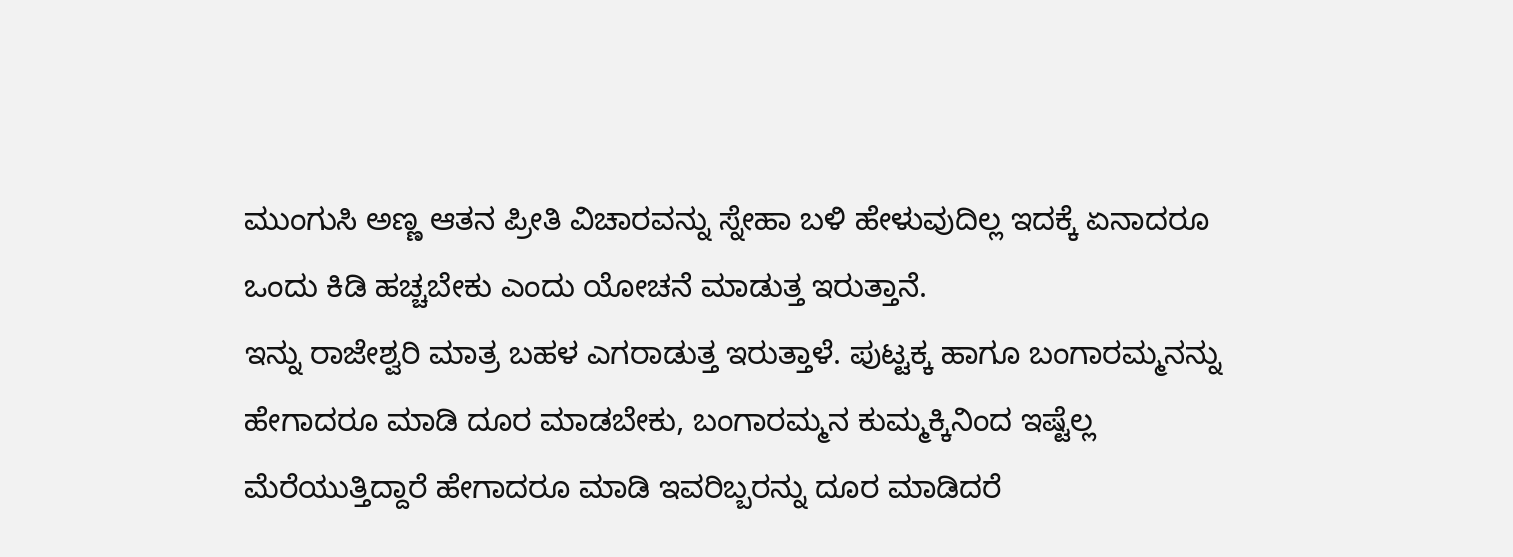ಮುಂಗುಸಿ ಅಣ್ಣ ಆತನ ಪ್ರೀತಿ ವಿಚಾರವನ್ನು ಸ್ನೇಹಾ ಬಳಿ ಹೇಳುವುದಿಲ್ಲ ಇದಕ್ಕೆ ಏನಾದರೂ ಒಂದು ಕಿಡಿ ಹಚ್ಚಬೇಕು ಎಂದು ಯೋಚನೆ ಮಾಡುತ್ತ ಇರುತ್ತಾನೆ.
ಇನ್ನು ರಾಜೇಶ್ವರಿ ಮಾತ್ರ ಬಹಳ ಎಗರಾಡುತ್ತ ಇರುತ್ತಾಳೆ. ಪುಟ್ಟಕ್ಕ ಹಾಗೂ ಬಂಗಾರಮ್ಮನನ್ನು ಹೇಗಾದರೂ ಮಾಡಿ ದೂರ ಮಾಡಬೇಕು, ಬಂಗಾರಮ್ಮನ ಕುಮ್ಮಕ್ಕಿನಿಂದ ಇಷ್ಟೆಲ್ಲ ಮೆರೆಯುತ್ತಿದ್ದಾರೆ ಹೇಗಾದರೂ ಮಾಡಿ ಇವರಿಬ್ಬರನ್ನು ದೂರ ಮಾಡಿದರೆ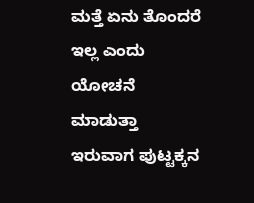ಮತ್ತೆ ಏನು ತೊಂದರೆ ಇಲ್ಲ ಎಂದು ಯೋಚನೆ ಮಾಡುತ್ತಾ ಇರುವಾಗ ಪುಟ್ಟಕ್ಕನ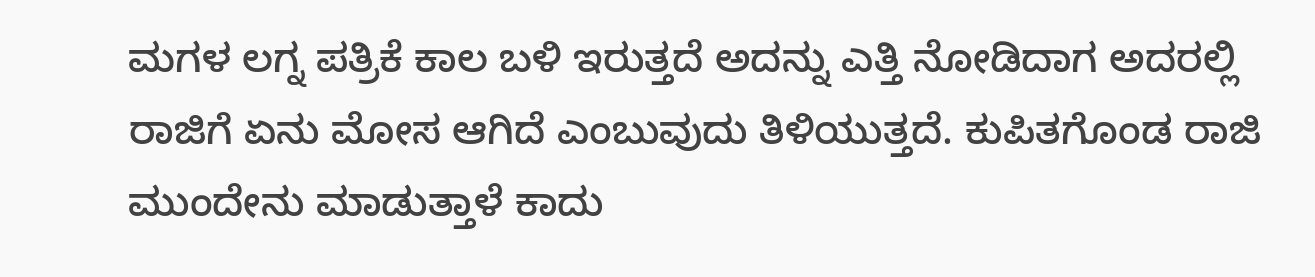ಮಗಳ ಲಗ್ನ ಪತ್ರಿಕೆ ಕಾಲ ಬಳಿ ಇರುತ್ತದೆ ಅದನ್ನು ಎತ್ತಿ ನೋಡಿದಾಗ ಅದರಲ್ಲಿ ರಾಜಿಗೆ ಏನು ಮೋಸ ಆಗಿದೆ ಎಂಬುವುದು ತಿಳಿಯುತ್ತದೆ. ಕುಪಿತಗೊಂಡ ರಾಜಿ ಮುಂದೇನು ಮಾಡುತ್ತಾಳೆ ಕಾದು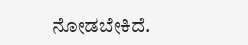ನೋಡಬೇಕಿದೆ.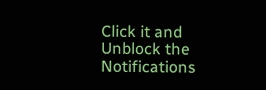Click it and Unblock the Notifications